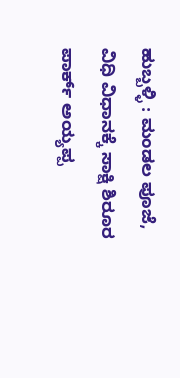ಹುಬ್ಬಳ್ಳಿ : ಮಂಡಲ ಪೂಜೆ, ವಿಧಿ ವಿಧಾನಕ್ಕೆ ಸಾಕ್ಷಿ ಶಿರೂರ ಪಾರ್ಕ್ ಅಯ್ಯಪ್ಪ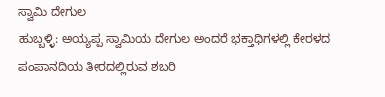ಸ್ವಾಮಿ ದೇಗುಲ
ಹುಬ್ಬಳ್ಳಿ: ಅಯ್ಯಪ್ಪ ಸ್ವಾಮಿಯ ದೇಗುಲ ಅಂದರೆ ಭಕ್ತಾಧಿಗಳಲ್ಲಿ ಕೇರಳದ ಪಂಪಾನದಿಯ ತೀರದಲ್ಲಿರುವ ಶಬರಿ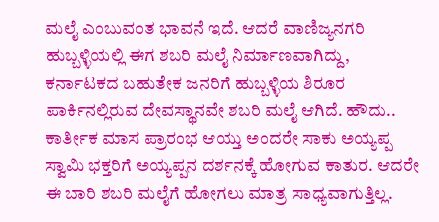ಮಲೈ ಎಂಬುವಂತ ಭಾವನೆ ಇದೆ. ಆದರೆ ವಾಣಿಜ್ಯನಗರಿ ಹುಬ್ಬಳ್ಳಿಯಲ್ಲಿ ಈಗ ಶಬರಿ ಮಲೈ ನಿರ್ಮಾಣವಾಗಿದ್ದು, ಕರ್ನಾಟಕದ ಬಹುತೇಕ ಜನರಿಗೆ ಹುಬ್ಬಳ್ಳಿಯ ಶಿರೂರ ಪಾರ್ಕಿನಲ್ಲಿರುವ ದೇವಸ್ಥಾನವೇ ಶಬರಿ ಮಲೈ ಆಗಿದೆ. ಹೌದು.. ಕಾರ್ತೀಕ ಮಾಸ ಪ್ರಾರಂಭ ಆಯ್ತು ಅಂದರೇ ಸಾಕು ಅಯ್ಯಪ್ಪ ಸ್ವಾಮಿ ಭಕ್ತರಿಗೆ ಅಯ್ಯಪ್ಪನ ದರ್ಶನಕ್ಕೆ ಹೋಗುವ ಕಾತುರ. ಆದರೇ ಈ ಬಾರಿ ಶಬರಿ ಮಲೈಗೆ ಹೋಗಲು ಮಾತ್ರ ಸಾಧ್ಯವಾಗುತ್ತಿಲ್ಲ.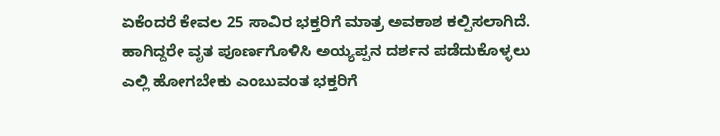ಏಕೆಂದರೆ ಕೇವಲ 25 ಸಾವಿರ ಭಕ್ತರಿಗೆ ಮಾತ್ರ ಅವಕಾಶ ಕಲ್ಪಿಸಲಾಗಿದೆ. ಹಾಗಿದ್ದರೇ ವೃತ ಪೂರ್ಣಗೊಳಿಸಿ ಅಯ್ಯಪ್ಪನ ದರ್ಶನ ಪಡೆದುಕೊಳ್ಳಲು ಎಲ್ಲಿ ಹೋಗಬೇಕು ಎಂಬುವಂತ ಭಕ್ತರಿಗೆ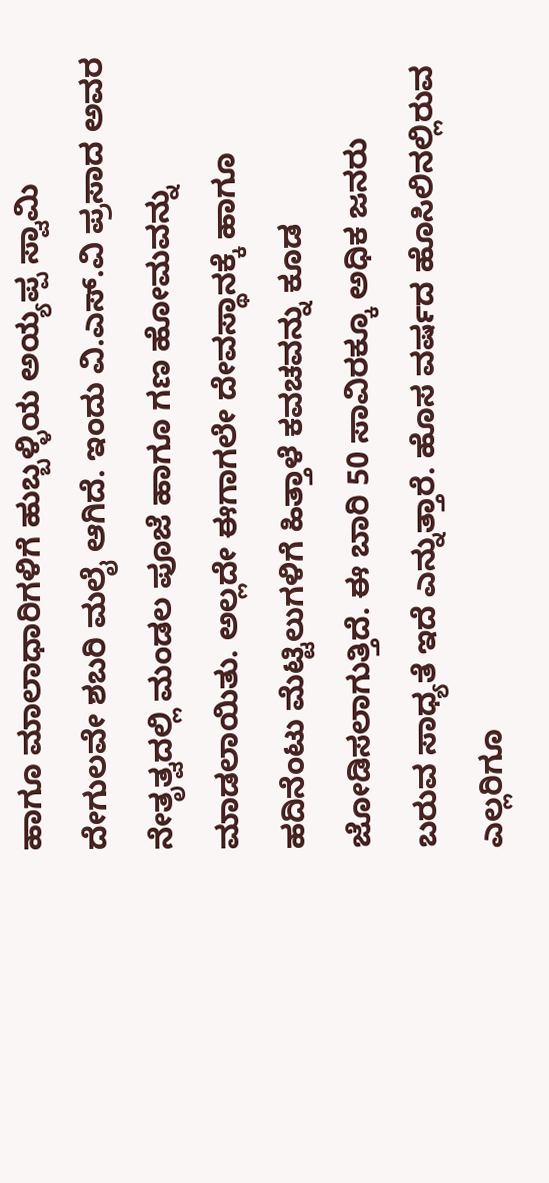ಹಾಗೂ ಮಾಲಾಧಾರಿಗಳಿಗೆ ಹುಬ್ಬಳ್ಳಿಯ ಅಯ್ಯಪ್ಪ ಸ್ವಾಮಿ ದೇಗುಲವೇ ಶಬರಿ ಮಲೈ ಆಗಿದೆ. ಇಂದು ವಿ.ಎಸ್.ವಿ ಪ್ರಸಾದ ಅವರ ನೇತೃತ್ವದಲ್ಲಿ ಮಂಡಲ ಪೂಜೆ ಹಾಗೂ ಗಣ ಹೋಮವನ್ನು ಮಾಡಲಾಯಿತು. ಅಲ್ಲದೇ ಈಗಾಗಲೇ ದೇವಸ್ಥಾನಕ್ಕೆ ಹಾಗೂ ಹದಿನೆಂಟು ಮೆಟ್ಟಿಲುಗಳಿಗೆ ಹಿತ್ತಾಳೆ ಕವಚವನ್ನು ಕೂಡ ಜೋಡಿಸಲಾಗುತ್ತಿದೆ. ಈ ಬಾರಿ 50 ಸಾವಿರಕ್ಕೂ ಅಧಿಕ ಜನರು ಬರುವ ಸಾಧ್ಯತೆ ಇದೆ ಎನ್ನುತ್ತಾರೆ. ಹೊಸ ವರ್ಷದ ಹೊಸಿಲಿನಲ್ಲಿರುವ ಎಲ್ಲರಿಗೂ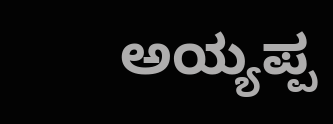ಅಯ್ಯಪ್ಪ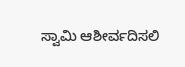ಸ್ವಾಮಿ ಆಶೀರ್ವದಿಸಲಿ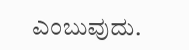ಎಂಬುವುದು.